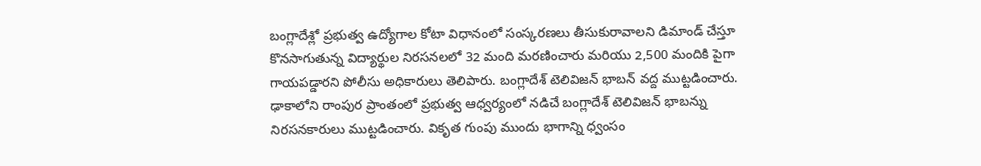బంగ్లాదేశ్లో ప్రభుత్వ ఉద్యోగాల కోటా విధానంలో సంస్కరణలు తీసుకురావాలని డిమాండ్ చేస్తూ కొనసాగుతున్న విద్యార్థుల నిరసనలలో 32 మంది మరణించారు మరియు 2,500 మందికి పైగా గాయపడ్డారని పోలీసు అధికారులు తెలిపారు. బంగ్లాదేశ్ టెలివిజన్ భాబన్ వద్ద ముట్టడించారు. ఢాకాలోని రాంపుర ప్రాంతంలో ప్రభుత్వ ఆధ్వర్యంలో నడిచే బంగ్లాదేశ్ టెలివిజన్ భాబన్ను నిరసనకారులు ముట్టడించారు. వికృత గుంపు ముందు భాగాన్ని ధ్వంసం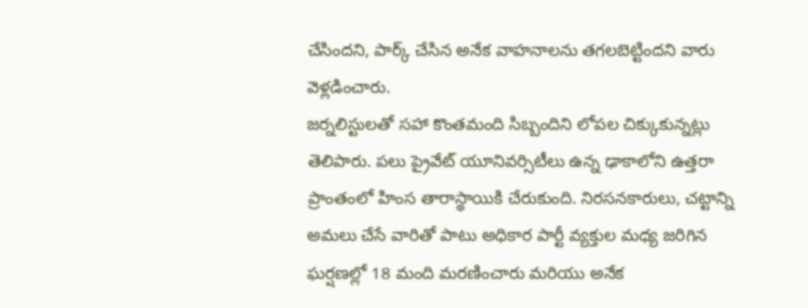చేసిందని, పార్క్ చేసిన అనేక వాహనాలను తగలబెట్టిందని వారు వెళ్లడించారు.
జర్నలిస్టులతో సహా కొంతమంది సిబ్బందిని లోపల చిక్కుకున్నట్లు తెలిపారు. పలు ప్రైవేట్ యూనివర్సిటీలు ఉన్న ఢాకాలోని ఉత్తరా ప్రాంతంలో హింస తారాస్థాయికి చేరుకుంది. నిరసనకారులు, చట్టాన్ని అమలు చేసే వారితో పాటు అధికార పార్టీ వ్యక్తుల మధ్య జరిగిన ఘర్షణల్లో 18 మంది మరణించారు మరియు అనేక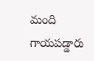మంది గాయపడ్డారు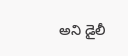అని డైలీ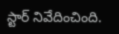స్టార్ నివేదించింది.